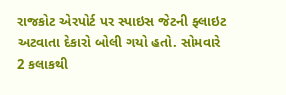રાજકોટ એરપોર્ટ પર સ્પાઇસ જેટની ફ્લાઇટ અટવાતા દેકારો બોલી ગયો હતો. સોમવારે 2 કલાકથી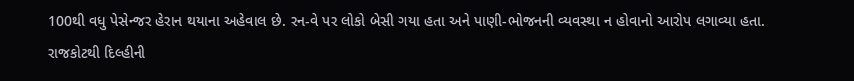100થી વધુ પેસેન્જર હેરાન થયાના અહેવાલ છે. રન-વે પર લોકો બેસી ગયા હતા અને પાણી-ભોજનની વ્યવસ્થા ન હોવાનો આરોપ લગાવ્યા હતા.
રાજકોટથી દિલ્હીની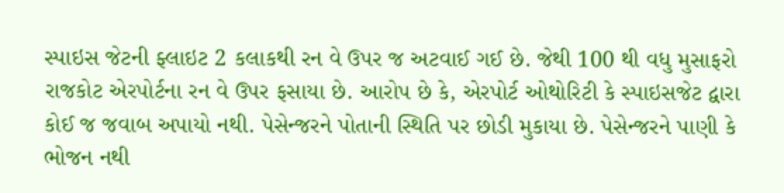સ્પાઇસ જેટની ફ્લાઇટ 2 કલાકથી રન વે ઉપર જ અટવાઈ ગઈ છે. જેથી 100 થી વધુ મુસાફરો રાજકોટ એરપોર્ટના રન વે ઉપર ફસાયા છે. આરોપ છે કે, એરપોર્ટ ઓથોરિટી કે સ્પાઇસજેટ દ્વારા કોઈ જ જવાબ અપાયો નથી. પેસેન્જરને પોતાની સ્થિતિ પર છોડી મુકાયા છે. પેસેન્જરને પાણી કે ભોજન નથી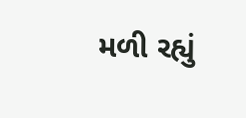મળી રહ્યું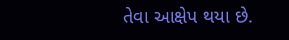તેવા આક્ષેપ થયા છે.